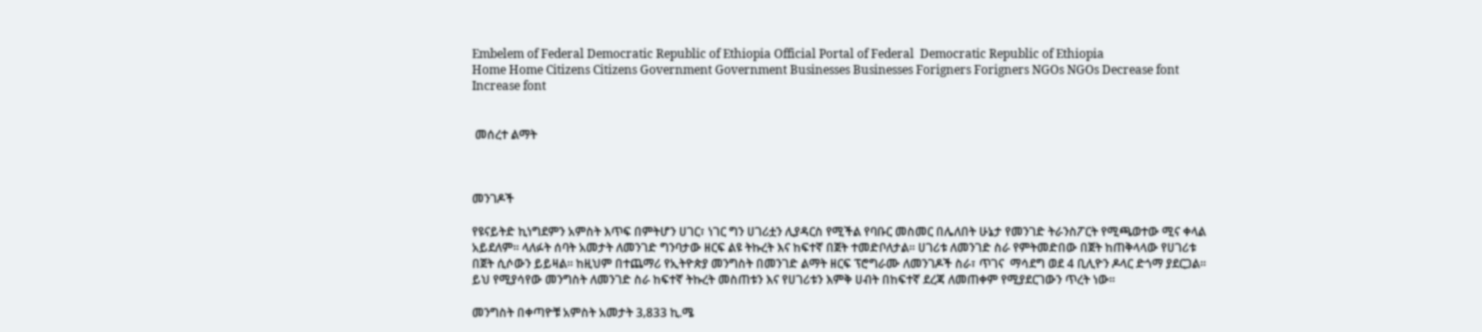Embelem of Federal Democratic Republic of Ethiopia Official Portal of Federal  Democratic Republic of Ethiopia
Home Home Citizens Citizens Government Government Businesses Businesses Forigners Forigners NGOs NGOs Decrease font Increase font


 መሰረተ ልማት



መንገዶች

የዩናይትድ ኪነግደምን አምስት እጥፍ በምትሆን ሀገር፣ ነገር ግን ሀገሪቷን ሊያዳርስ የሚችል የባቡር መስመር በሌለበት ሁኔታ የመንገድ ትራንስፖርት የሚጫወተው ሚና ቀላል አይደለም፡፡ ላለፉት ሰባት አመታት ለመንገድ ግንባታው ዘርፍ ልዩ ትኩረት እና ከፍተኛ በጀት ተመድቦለታል፡፡ ሀገሪቱ ለመንገድ ስራ የምትመድበው በጀት ከጠቅላላው የሀገሪቱ በጀት ሲሶውን ይይዛል፡፡ ከዚህም በተጨማሪ የኢትዮጵያ መንግስት በመንገድ ልማት ዘርፍ ፕሮግራሙ ለመንገዶች ስራ፣ ጥገና  ማሳደግ ወደ 4 ቢሊዮን ዶላር ድጎማ ያደርጋል፡፡ ይህ የሚያሳየው መንግስት ለመንገድ ስራ ከፍተኛ ትኩረት መስጠቱን እና የሀገሪቱን እምቅ ሀብት በከፍተኛ ደረጃ ለመጠቀም የሚያደርገውን ጥረት ነው፡፡

መንግስት በቀጣዮቹ አምስት አመታት 3‚833 ኪ.ሜ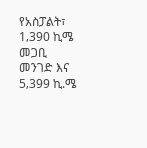የአስፓልት፣ 1‚390 ኪሜ መጋቢ መንገድ እና 5‚399 ኪ.ሜ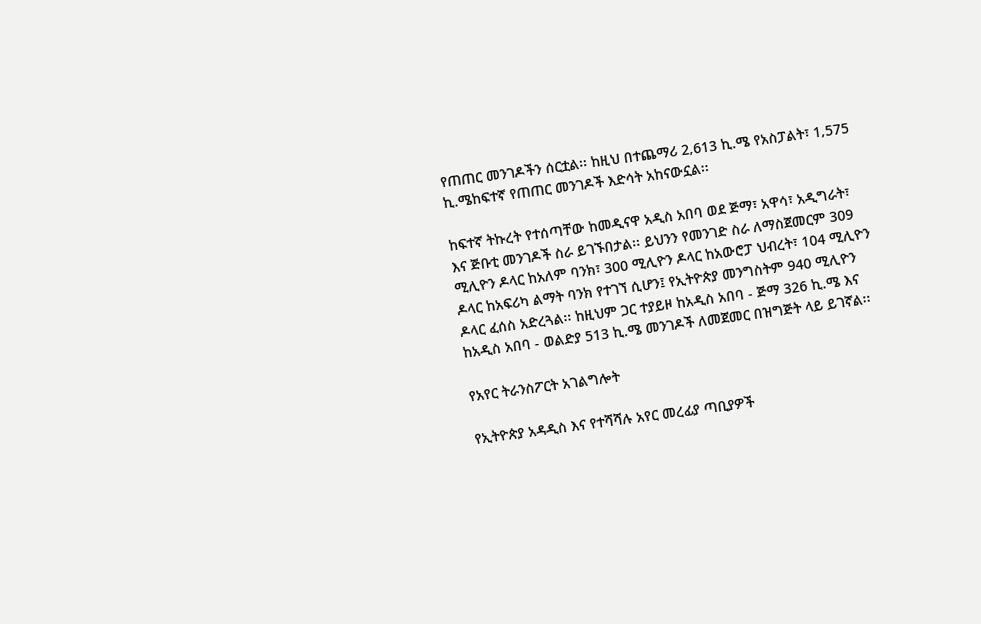የጠጠር መንገዶችን ሰርቷል፡፡ ከዚህ በተጨማሪ 2‚613 ኪ.ሜ የአስፓልት፣ 1‚575 ኪ.ሜከፍተኛ የጠጠር መንገዶች እድሳት አከናውኗል፡፡

ከፍተኛ ትኩረት የተሰጣቸው ከመዲናዋ አዲስ አበባ ወደ ጅማ፣ አዋሳ፣ አዲግራት፣ እና ጅቡቲ መንገዶች ስራ ይገኙበታል፡፡ ይህንን የመንገድ ስራ ለማስጀመርም 309 ሚሊዮን ዶላር ከአለም ባንክ፣ 300 ሚሊዮን ዶላር ከአውሮፓ ህብረት፣ 104 ሚሊዮን ዶላር ከአፍሪካ ልማት ባንክ የተገኘ ሲሆን፤ የኢትዮጵያ መንግስትም 940 ሚሊዮን ዶላር ፈሰስ አድረጓል፡፡ ከዚህም ጋር ተያይዞ ከአዲስ አበባ - ጅማ 326 ኪ.ሜ እና ከአዲስ አበባ - ወልድያ 513 ኪ.ሜ መንገዶች ለመጀመር በዝግጅት ላይ ይገኛል፡፡

የአየር ትራንስፖርት አገልግሎት

የኢትዮጵያ አዳዲስ እና የተሻሻሉ አየር መረፊያ ጣቢያዎች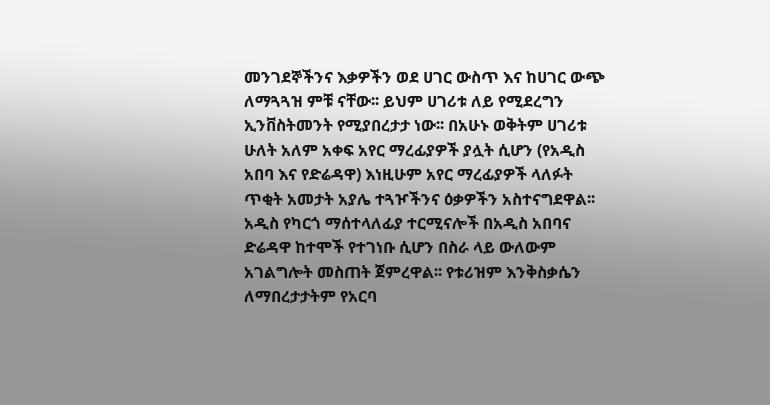መንገደኞችንና እቃዎችን ወደ ሀገር ውስጥ እና ከሀገር ውጭ ለማጓጓዝ ምቹ ናቸው፡፡ ይህም ሀገሪቱ ለይ የሚደረግን ኢንቨስትመንት የሚያበረታታ ነው፡፡ በአሁኑ ወቅትም ሀገሪቱ ሁለት አለም አቀፍ አየር ማረፊያዎች ያሏት ሲሆን (የአዲስ አበባ እና የድሬዳዋ) እነዚሁም አየር ማረፊያዎች ላለፉት ጥቂት አመታት አያሌ ተጓዦችንና ዕቃዎችን አስተናግደዋል፡፡ አዲስ የካርጎ ማሰተላለፊያ ተርሚናሎች በአዲስ አበባና ድሬዳዋ ከተሞች የተገነቡ ሲሆን በስራ ላይ ውለውም አገልግሎት መስጠት ጀምረዋል፡፡ የቱሪዝም እንቅስቃሴን ለማበረታታትም የአርባ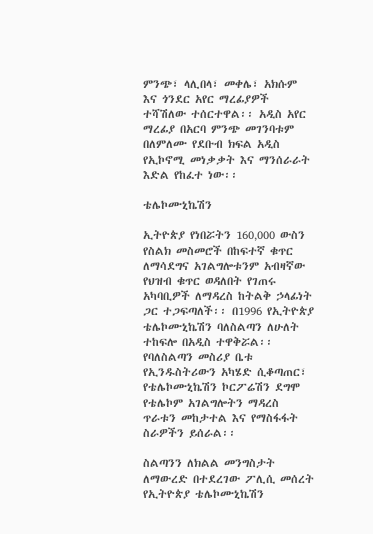ምንጭ፣ ላሊበላ፣ መቀሌ፣ አክሱም እና ጎንደር አየር ማረፊያዎች ተሻሽለው ተሰርተዋል፡፡ አዲስ አየር ማረፊያ በአርባ ምንጭ መገንባቱም በለምለሙ የደቡብ ክፍል አዲስ የኢኮኖሚ መነቃቃት እና ማንሰራራት እድል የከፈተ ነው፡፡

ቴሌኮሙኒኬሽን

ኢትዮጵያ የነበሯትን 160‚000 ውስን የስልክ መስመሮች በከፍተኛ ቁጥር ለማሳደግና አገልግሎቱንም አብዛኛው የህዝብ ቁጥር ወዳለበት የገጠሩ አካባቢዎች ለማዳረስ ከትልቅ ኃላፊነት ጋር ተጋፍጣለች፡፡ በ1996 የኢትዮጵያ ቴሌኮሙኒኬሽን ባለስልጣን ለሁለት ተከፍሎ በአዲስ ተዋቅሯል፡፡ የባለስልጣን መስሪያ ቤቱ የኢንዱስትሪውን አካሄድ ሲቆጣጠር፣ የቴሌኮሙኒኬሽን ኮርፖሬሽን ደግሞ የቴሌኮም አገልግሎትን ማዳረስ ጥራቱን መከታተል እና የማስፋፋት ስራዎችን ይሰራል፡፡

ስልጣንን ለክልል መንግስታት ለማውረድ በተደረገው ፖሊሲ መሰረት የኢትዮጵያ ቴሌኮሙኒኬሽን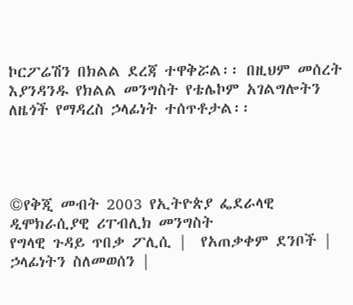ኮርፖሬሽን በክልል ደረጃ ተዋቅሯል፡፡ በዚህም መሰረት እያንዳንዱ የክልል መንግስት የቴሌኮም አገልግሎትን ለዜጎች የማዳረስ ኃላፊነት ተሰጥቶታል፡፡




©የቅጂ መብት 2003 የኢትዮጵያ ፌደራላዊ ዲሞክራሲያዊ ሪፐብሊክ መንግስት
የግላዊ ጉዳይ ጥበቃ ፖሊሲ |  የአጠቃቀም ደንቦች |  ኃላፊነትን ስለመወሰን |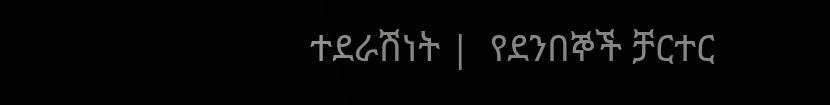ተደራሽነት |  የደንበኞች ቻርተር